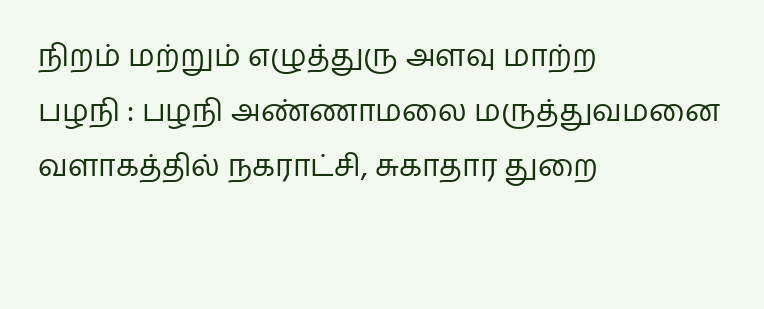நிறம் மற்றும் எழுத்துரு அளவு மாற்ற
பழநி : பழநி அண்ணாமலை மருத்துவமனை வளாகத்தில் நகராட்சி, சுகாதார துறை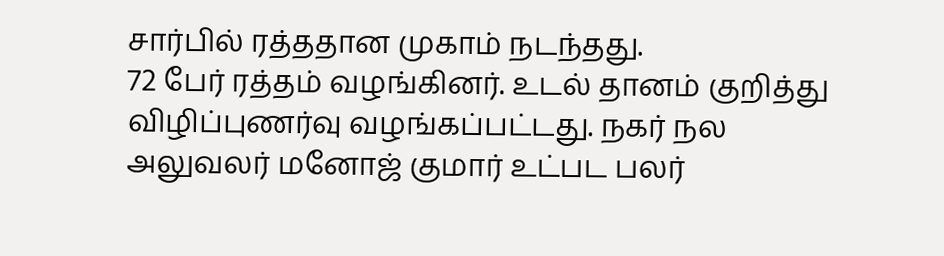சார்பில் ரத்ததான முகாம் நடந்தது.
72 பேர் ரத்தம் வழங்கினர். உடல் தானம் குறித்து விழிப்புணர்வு வழங்கப்பட்டது. நகர் நல அலுவலர் மனோஜ் குமார் உட்பட பலர்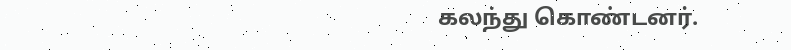கலந்து கொண்டனர்.